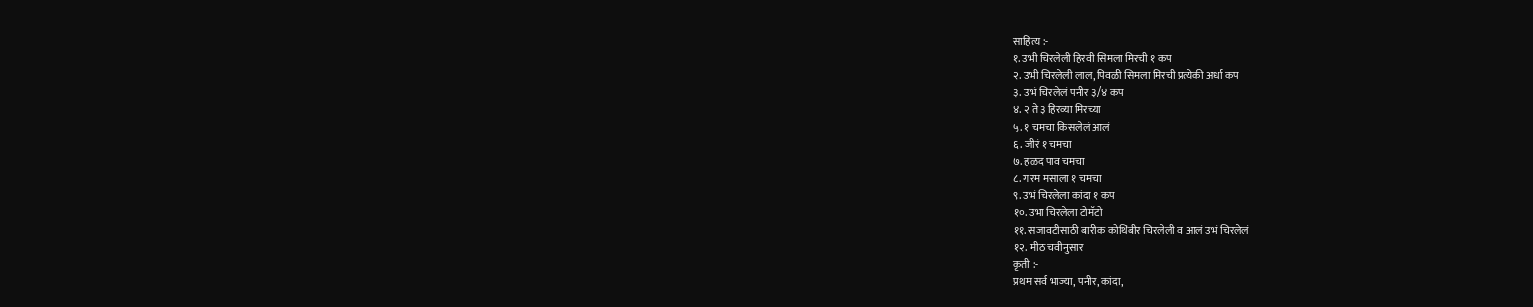साहित्य :-
१. उभी चिरलेली हिरवी सिमला मिरची १ कप
२. उभी चिरलेली लाल, पिवळी सिमला मिरची प्रत्येकी अर्धा कप
३. उभं चिरलेलं पनीर ३/४ कप
४. २ ते ३ हिरव्या मिरच्या
५. १ चमचा किसलेलं आलं
६. जीरं १ चमचा
७. हळद पाव चमचा
८. गरम मसाला १ चमचा
९. उभं चिरलेला कांदा १ कप
१०. उभा चिरलेला टोमॅटो
११. सजावटीसाठी बारीक कोथिंबीर चिरलेली व आलं उभं चिरलेलं
१२. मीठ चवीनुसार
कृती :-
प्रथम सर्व भाज्या, पनीर, कांदा,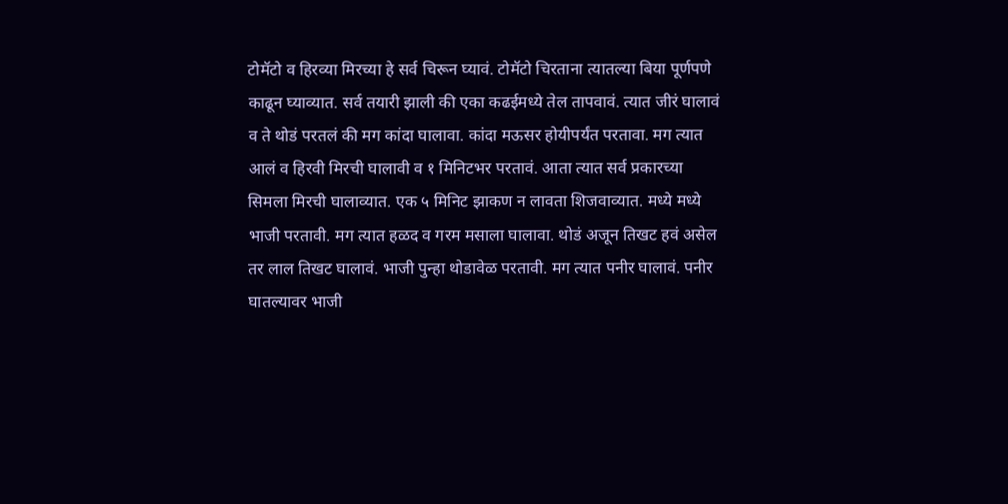टोमॅटो व हिरव्या मिरच्या हे सर्व चिरून घ्यावं. टोमॅटो चिरताना त्यातल्या बिया पूर्णपणे काढून घ्याव्यात. सर्व तयारी झाली की एका कढईमध्ये तेल तापवावं. त्यात जीरं घालावं व ते थोडं परतलं की मग कांदा घालावा. कांदा मऊसर होयीपर्यंत परतावा. मग त्यात आलं व हिरवी मिरची घालावी व १ मिनिटभर परतावं. आता त्यात सर्व प्रकारच्या सिमला मिरची घालाव्यात. एक ५ मिनिट झाकण न लावता शिजवाव्यात. मध्ये मध्ये भाजी परतावी. मग त्यात हळद व गरम मसाला घालावा. थोडं अजून तिखट हवं असेल तर लाल तिखट घालावं. भाजी पुन्हा थोडावेळ परतावी. मग त्यात पनीर घालावं. पनीर घातल्यावर भाजी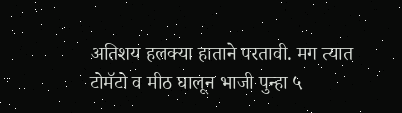अतिशय हलक्या हाताने परतावी. मग त्यात टोमॅटो व मीठ घालून भाजी पुन्हा ५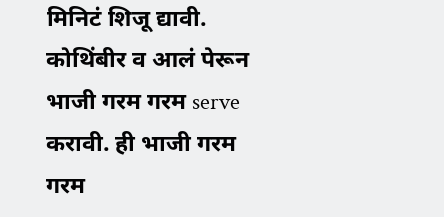मिनिटं शिजू द्यावी. कोथिंबीर व आलं पेरून भाजी गरम गरम serve करावी. ही भाजी गरम गरम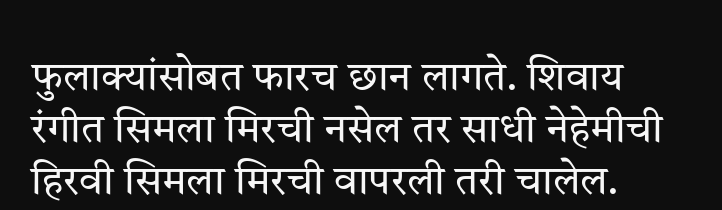फुलाक्यांसोबत फारच छान लागते. शिवाय रंगीत सिमला मिरची नसेल तर साधी नेहेमीची हिरवी सिमला मिरची वापरली तरी चालेल.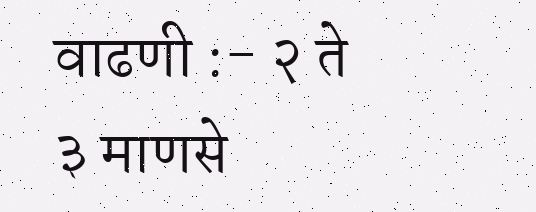वाढणी :- २ ते ३ माणसे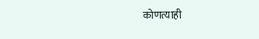कोणत्याही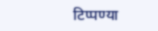टिप्पण्या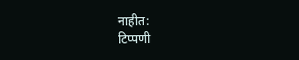नाहीत:
टिप्पणी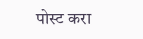पोस्ट करा